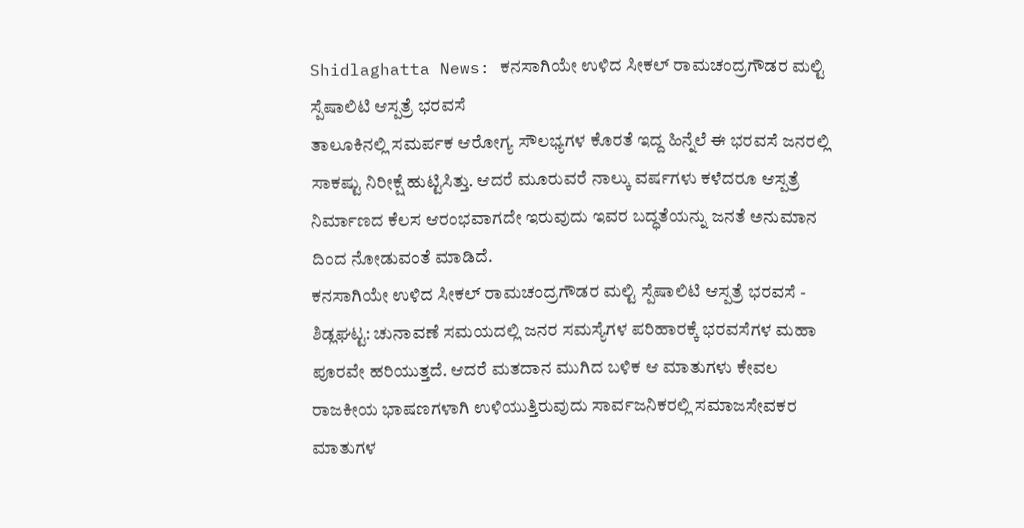Shidlaghatta News: ಕನಸಾಗಿಯೇ ಉಳಿದ ಸೀಕಲ್ ರಾಮಚಂದ್ರಗೌಡರ ಮಲ್ಟಿ ಸ್ಪೆಷಾಲಿಟಿ ಆಸ್ಪತ್ರೆ ಭರವಸೆ
ತಾಲೂಕಿನಲ್ಲಿ ಸಮರ್ಪಕ ಆರೋಗ್ಯ ಸೌಲಭ್ಯಗಳ ಕೊರತೆ ಇದ್ದ ಹಿನ್ನೆಲೆ ಈ ಭರವಸೆ ಜನರಲ್ಲಿ ಸಾಕಷ್ಟು ನಿರೀಕ್ಷೆ ಹುಟ್ಟಿಸಿತ್ತು. ಆದರೆ ಮೂರುವರೆ ನಾಲ್ಕು ವರ್ಷಗಳು ಕಳೆದರೂ ಆಸ್ಪತ್ರೆ ನಿರ್ಮಾಣದ ಕೆಲಸ ಆರಂಭವಾಗದೇ ಇರುವುದು ಇವರ ಬದ್ಧತೆಯನ್ನು ಜನತೆ ಅನುಮಾನ ದಿಂದ ನೋಡುವಂತೆ ಮಾಡಿದೆ.
ಕನಸಾಗಿಯೇ ಉಳಿದ ಸೀಕಲ್ ರಾಮಚಂದ್ರಗೌಡರ ಮಲ್ಟಿ ಸ್ಪೆಷಾಲಿಟಿ ಆಸ್ಪತ್ರೆ ಭರವಸೆ -
ಶಿಡ್ಲಘಟ್ಟ: ಚುನಾವಣೆ ಸಮಯದಲ್ಲಿ ಜನರ ಸಮಸ್ಯೆಗಳ ಪರಿಹಾರಕ್ಕೆ ಭರವಸೆಗಳ ಮಹಾ ಪೂರವೇ ಹರಿಯುತ್ತದೆ. ಆದರೆ ಮತದಾನ ಮುಗಿದ ಬಳಿಕ ಆ ಮಾತುಗಳು ಕೇವಲ ರಾಜಕೀಯ ಭಾಷಣಗಳಾಗಿ ಉಳಿಯುತ್ತಿರುವುದು ಸಾರ್ವಜನಿಕರಲ್ಲಿ ಸಮಾಜಸೇವಕರ ಮಾತುಗಳ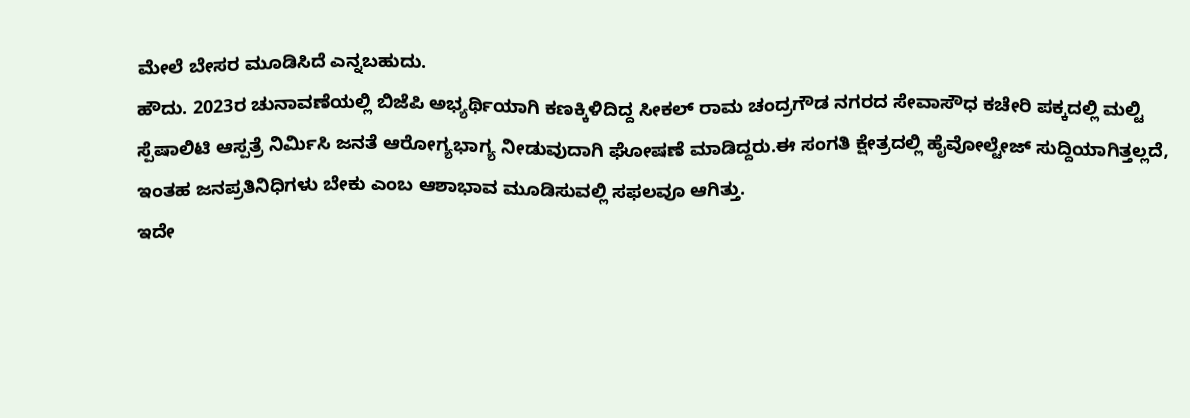ಮೇಲೆ ಬೇಸರ ಮೂಡಿಸಿದೆ ಎನ್ನಬಹುದು.
ಹೌದು. 2023ರ ಚುನಾವಣೆಯಲ್ಲಿ ಬಿಜೆಪಿ ಅಭ್ಯರ್ಥಿಯಾಗಿ ಕಣಕ್ಕಿಳಿದಿದ್ದ ಸೀಕಲ್ ರಾಮ ಚಂದ್ರಗೌಡ ನಗರದ ಸೇವಾಸೌಧ ಕಚೇರಿ ಪಕ್ಕದಲ್ಲಿ ಮಲ್ಟಿ ಸ್ಪೆಷಾಲಿಟಿ ಆಸ್ಪತ್ರೆ ನಿರ್ಮಿಸಿ ಜನತೆ ಆರೋಗ್ಯಭಾಗ್ಯ ನೀಡುವುದಾಗಿ ಘೋಷಣೆ ಮಾಡಿದ್ದರು.ಈ ಸಂಗತಿ ಕ್ಷೇತ್ರದಲ್ಲಿ ಹೈವೋಲ್ಟೇಜ್ ಸುದ್ದಿಯಾಗಿತ್ತಲ್ಲದೆ, ಇಂತಹ ಜನಪ್ರತಿನಿಧಿಗಳು ಬೇಕು ಎಂಬ ಆಶಾಭಾವ ಮೂಡಿಸುವಲ್ಲಿ ಸಫಲವೂ ಆಗಿತ್ತು.
ಇದೇ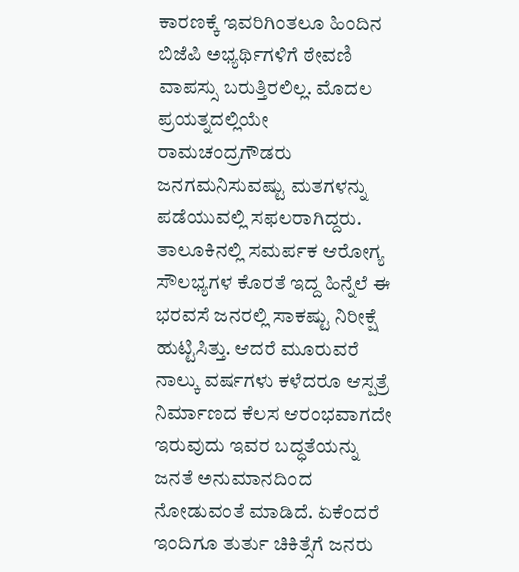ಕಾರಣಕ್ಕೆ ಇವರಿಗಿಂತಲೂ ಹಿಂದಿನ ಬಿಜೆಪಿ ಅಭ್ಯರ್ಥಿಗಳಿಗೆ ಠೇವಣಿ ವಾಪಸ್ಸು ಬರುತ್ತಿರಲಿಲ್ಲ. ಮೊದಲ ಪ್ರಯತ್ನದಲ್ಲಿಯೇ ರಾಮಚಂದ್ರಗೌಡರು ಜನಗಮನಿಸುವಷ್ಟು ಮತಗಳನ್ನು ಪಡೆಯುವಲ್ಲಿ ಸಫಲರಾಗಿದ್ದರು.
ತಾಲೂಕಿನಲ್ಲಿ ಸಮರ್ಪಕ ಆರೋಗ್ಯ ಸೌಲಭ್ಯಗಳ ಕೊರತೆ ಇದ್ದ ಹಿನ್ನೆಲೆ ಈ ಭರವಸೆ ಜನರಲ್ಲಿ ಸಾಕಷ್ಟು ನಿರೀಕ್ಷೆ ಹುಟ್ಟಿಸಿತ್ತು. ಆದರೆ ಮೂರುವರೆ ನಾಲ್ಕು ವರ್ಷಗಳು ಕಳೆದರೂ ಆಸ್ಪತ್ರೆ ನಿರ್ಮಾಣದ ಕೆಲಸ ಆರಂಭವಾಗದೇ ಇರುವುದು ಇವರ ಬದ್ಧತೆಯನ್ನು ಜನತೆ ಅನುಮಾನದಿಂದ ನೋಡುವಂತೆ ಮಾಡಿದೆ. ಏಕೆಂದರೆ ಇಂದಿಗೂ ತುರ್ತು ಚಿಕಿತ್ಸೆಗೆ ಜನರು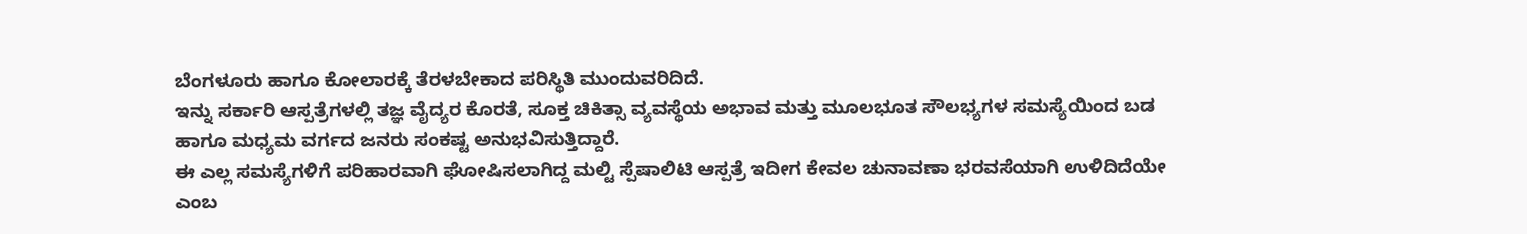ಬೆಂಗಳೂರು ಹಾಗೂ ಕೋಲಾರಕ್ಕೆ ತೆರಳಬೇಕಾದ ಪರಿಸ್ಥಿತಿ ಮುಂದುವರಿದಿದೆ.
ಇನ್ನು ಸರ್ಕಾರಿ ಆಸ್ಪತ್ರೆಗಳಲ್ಲಿ ತಜ್ಞ ವೈದ್ಯರ ಕೊರತೆ, ಸೂಕ್ತ ಚಿಕಿತ್ಸಾ ವ್ಯವಸ್ಥೆಯ ಅಭಾವ ಮತ್ತು ಮೂಲಭೂತ ಸೌಲಭ್ಯಗಳ ಸಮಸ್ಯೆಯಿಂದ ಬಡ ಹಾಗೂ ಮಧ್ಯಮ ವರ್ಗದ ಜನರು ಸಂಕಷ್ಟ ಅನುಭವಿಸುತ್ತಿದ್ದಾರೆ.
ಈ ಎಲ್ಲ ಸಮಸ್ಯೆಗಳಿಗೆ ಪರಿಹಾರವಾಗಿ ಘೋಷಿಸಲಾಗಿದ್ದ ಮಲ್ಟಿ ಸ್ಪೆಷಾಲಿಟಿ ಆಸ್ಪತ್ರೆ ಇದೀಗ ಕೇವಲ ಚುನಾವಣಾ ಭರವಸೆಯಾಗಿ ಉಳಿದಿದೆಯೇ ಎಂಬ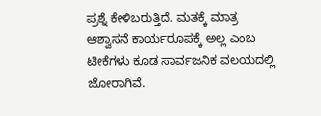ಪ್ರಶ್ನೆ ಕೇಳಿಬರುತ್ತಿದೆ. ಮತಕ್ಕೆ ಮಾತ್ರ ಆಶ್ವಾಸನೆ ಕಾರ್ಯರೂಪಕ್ಕೆ ಅಲ್ಲ ಎಂಬ ಟೀಕೆಗಳು ಕೂಡ ಸಾರ್ವಜನಿಕ ವಲಯದಲ್ಲಿ ಜೋರಾಗಿವೆ.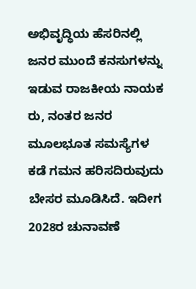ಅಭಿವೃದ್ಧಿಯ ಹೆಸರಿನಲ್ಲಿ ಜನರ ಮುಂದೆ ಕನಸುಗಳನ್ನು ಇಡುವ ರಾಜಕೀಯ ನಾಯಕ ರು, ನಂತರ ಜನರ ಮೂಲಭೂತ ಸಮಸ್ಯೆಗಳ ಕಡೆ ಗಮನ ಹರಿಸದಿರುವುದು ಬೇಸರ ಮೂಡಿಸಿದೆ. ಇದೀಗ 2028ರ ಚುನಾವಣೆ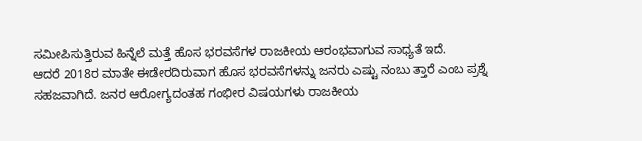ಸಮೀಪಿಸುತ್ತಿರುವ ಹಿನ್ನೆಲೆ ಮತ್ತೆ ಹೊಸ ಭರವಸೆಗಳ ರಾಜಕೀಯ ಆರಂಭವಾಗುವ ಸಾಧ್ಯತೆ ಇದೆ.
ಆದರೆ 2018ರ ಮಾತೇ ಈಡೇರದಿರುವಾಗ ಹೊಸ ಭರವಸೆಗಳನ್ನು ಜನರು ಎಷ್ಟು ನಂಬು ತ್ತಾರೆ ಎಂಬ ಪ್ರಶ್ನೆ ಸಹಜವಾಗಿದೆ. ಜನರ ಆರೋಗ್ಯದಂತಹ ಗಂಭೀರ ವಿಷಯಗಳು ರಾಜಕೀಯ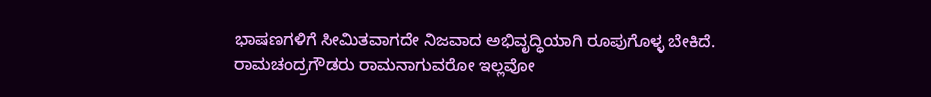ಭಾಷಣಗಳಿಗೆ ಸೀಮಿತವಾಗದೇ ನಿಜವಾದ ಅಭಿವೃದ್ಧಿಯಾಗಿ ರೂಪುಗೊಳ್ಳ ಬೇಕಿದೆ. ರಾಮಚಂದ್ರಗೌಡರು ರಾಮನಾಗುವರೋ ಇಲ್ಲವೋ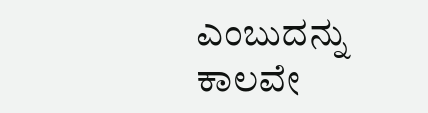ಎಂಬುದನ್ನು ಕಾಲವೇ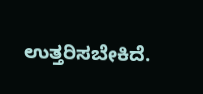ಉತ್ತರಿಸಬೇಕಿದೆ.